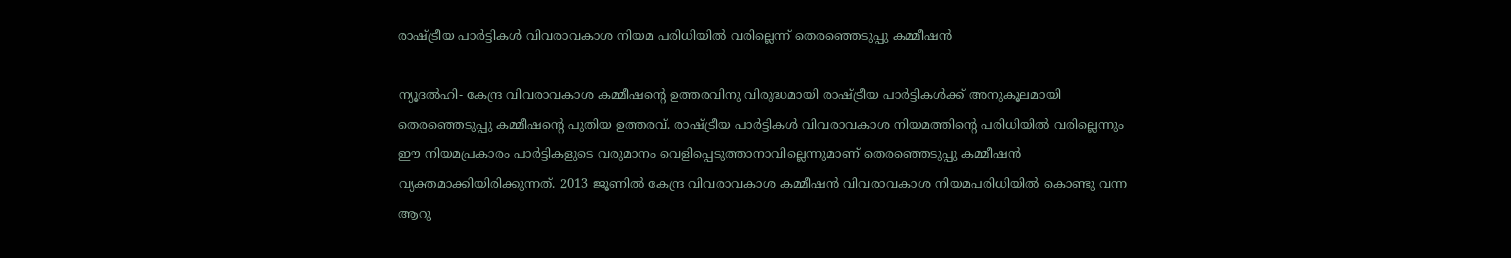രാഷ്ട്രീയ പാര്‍ട്ടികള്‍ വിവരാവകാശ നിയമ പരിധിയില്‍ വരില്ലെന്ന് തെരഞ്ഞെടുപ്പു കമ്മീഷന്‍

ന്യൂദല്‍ഹി- കേന്ദ്ര വിവരാവകാശ കമ്മീഷന്റെ ഉത്തരവിനു വിരുദ്ധമായി രാഷ്ട്രീയ പാര്‍ട്ടികള്‍ക്ക് അനുകൂലമായി തെരഞ്ഞെടുപ്പു കമ്മീഷന്റെ പുതിയ ഉത്തരവ്. രാഷ്ട്രീയ പാര്‍ട്ടികള്‍ വിവരാവകാശ നിയമത്തിന്റെ പരിധിയില്‍ വരില്ലെന്നും ഈ നിയമപ്രകാരം പാര്‍ട്ടികളുടെ വരുമാനം വെളിപ്പെടുത്താനാവില്ലെന്നുമാണ് തെരഞ്ഞെടുപ്പു കമ്മീഷന്‍ വ്യക്തമാക്കിയിരിക്കുന്നത്. 2013 ജൂണില്‍ കേന്ദ്ര വിവരാവകാശ കമ്മീഷന്‍ വിവരാവകാശ നിയമപരിധിയില്‍ കൊണ്ടു വന്ന ആറു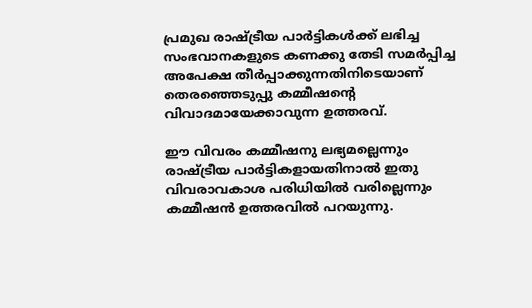പ്രമുഖ രാഷ്ട്രീയ പാര്‍ട്ടികള്‍ക്ക് ലഭിച്ച സംഭവാനകളുടെ കണക്കു തേടി സമര്‍പ്പിച്ച അപേക്ഷ തീര്‍പ്പാക്കുന്നതിനിടെയാണ് തെരഞ്ഞെടുപ്പു കമ്മീഷന്റെ വിവാദമായേക്കാവുന്ന ഉത്തരവ്.

ഈ വിവരം കമ്മീഷനു ലഭ്യമല്ലെന്നും രാഷ്ട്രീയ പാര്‍ട്ടികളായതിനാല്‍ ഇതു വിവരാവകാശ പരിധിയില്‍ വരില്ലെന്നും കമ്മീഷന്‍ ഉത്തരവില്‍ പറയുന്നു.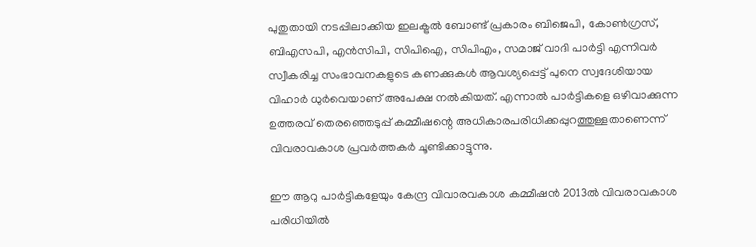പുതുതായി നടപ്പിലാക്കിയ ഇലക്ട്രല്‍ ബോണ്ട് പ്രകാരം ബിജെപി, കോണ്‍ഗ്രസ്, ബിഎസപി, എന്‍സിപി, സിപിഐ, സിപിഎം, സമാജ് വാദി പാര്‍ട്ടി എന്നിവര്‍ സ്വീകരിച്ച സംഭാവനകളുടെ കണക്കുകള്‍ ആവശ്യപ്പെട്ട് പുനെ സ്വദേശിയായ വിഹാര്‍ ധുര്‍വെയാണ് അപേക്ഷ നല്‍കിയത്. എന്നാല്‍ പാര്‍ട്ടികളെ ഒഴിവാക്കുന്ന ഉത്തരവ് തെരഞ്ഞെടുപ്പ് കമ്മീഷന്റെ അധികാരപരിധിക്കപ്പുറത്തുള്ളതാണെന്ന് വിവരാവകാശ പ്രവര്‍ത്തകര്‍ ചൂണ്ടിക്കാട്ടുന്നു.

ഈ ആറു പാര്‍ട്ടികളേയും കേന്ദ്ര വിവാരവകാശ കമ്മീഷന്‍ 2013ല്‍ വിവരാവകാശ പരിധിയില്‍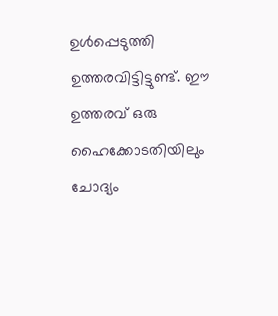ഉള്‍പ്പെടുത്തി ഉത്തരവിട്ടിട്ടുണ്ട്. ഈ ഉത്തരവ് ഒരു ഹൈക്കോടതിയിലും ചോദ്യം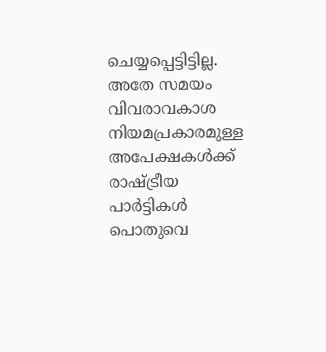ചെയ്യപ്പെട്ടിട്ടില്ല. അതേ സമയം വിവരാവകാശ നിയമപ്രകാരമുള്ള അപേക്ഷകള്‍ക്ക് രാഷ്ട്രീയ പാര്‍ട്ടികള്‍ പൊതുവെ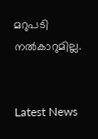മറുപടി നല്‍കാറുമില്ല.


Latest News